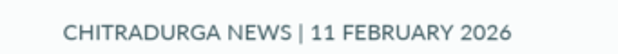CHITRADURGA NEWS | 11 FEBRUARY 2026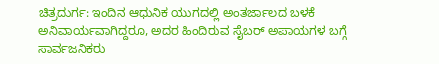ಚಿತ್ರದುರ್ಗ: ಇಂದಿನ ಆಧುನಿಕ ಯುಗದಲ್ಲಿ ಅಂತರ್ಜಾಲದ ಬಳಕೆ ಅನಿವಾರ್ಯವಾಗಿದ್ದರೂ, ಅದರ ಹಿಂದಿರುವ ಸೈಬರ್ ಅಪಾಯಗಳ ಬಗ್ಗೆ ಸಾರ್ವಜನಿಕರು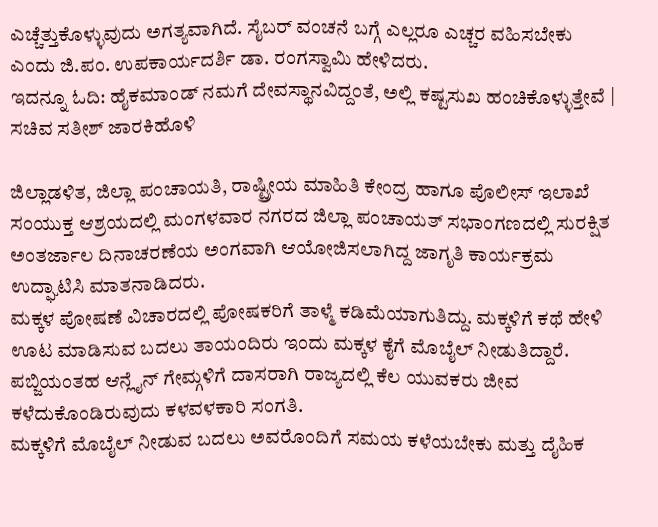ಎಚ್ಚೆತ್ತುಕೊಳ್ಳುವುದು ಅಗತ್ಯವಾಗಿದೆ. ಸೈಬರ್ ವಂಚನೆ ಬಗ್ಗೆ ಎಲ್ಲರೂ ಎಚ್ಚರ ವಹಿಸಬೇಕು ಎಂದು ಜಿ.ಪಂ. ಉಪಕಾರ್ಯದರ್ಶಿ ಡಾ. ರಂಗಸ್ವಾಮಿ ಹೇಳಿದರು.
ಇದನ್ನೂ ಓದಿ: ಹೈಕಮಾಂಡ್ ನಮಗೆ ದೇವಸ್ಥಾನವಿದ್ದಂತೆ, ಅಲ್ಲಿ ಕಷ್ಟಸುಖ ಹಂಚಿಕೊಳ್ಳುತ್ತೇವೆ | ಸಚಿವ ಸತೀಶ್ ಜಾರಕಿಹೊಳಿ

ಜಿಲ್ಲಾಡಳಿತ, ಜಿಲ್ಲಾ ಪಂಚಾಯತಿ, ರಾಷ್ಟ್ರೀಯ ಮಾಹಿತಿ ಕೇಂದ್ರ ಹಾಗೂ ಪೊಲೀಸ್ ಇಲಾಖೆ ಸಂಯುಕ್ತ ಆಶ್ರಯದಲ್ಲಿ ಮಂಗಳವಾರ ನಗರದ ಜಿಲ್ಲಾ ಪಂಚಾಯತ್ ಸಭಾಂಗಣದಲ್ಲಿ ಸುರಕ್ಷಿತ ಅಂತರ್ಜಾಲ ದಿನಾಚರಣೆಯ ಅಂಗವಾಗಿ ಆಯೋಜಿಸಲಾಗಿದ್ದ ಜಾಗೃತಿ ಕಾರ್ಯಕ್ರಮ ಉದ್ಘಾಟಿಸಿ ಮಾತನಾಡಿದರು.
ಮಕ್ಕಳ ಪೋಷಣೆ ವಿಚಾರದಲ್ಲಿ ಪೋಷಕರಿಗೆ ತಾಳ್ಮೆ ಕಡಿಮೆಯಾಗುತಿದ್ದು. ಮಕ್ಕಳಿಗೆ ಕಥೆ ಹೇಳಿ ಊಟ ಮಾಡಿಸುವ ಬದಲು ತಾಯಂದಿರು ಇಂದು ಮಕ್ಕಳ ಕೈಗೆ ಮೊಬೈಲ್ ನೀಡುತಿದ್ದಾರೆ. ಪಬ್ಜಿಯಂತಹ ಆನ್ಲೈನ್ ಗೇಮ್ಗಳಿಗೆ ದಾಸರಾಗಿ ರಾಜ್ಯದಲ್ಲಿ ಕೆಲ ಯುವಕರು ಜೀವ ಕಳೆದುಕೊಂಡಿರುವುದು ಕಳವಳಕಾರಿ ಸಂಗತಿ.
ಮಕ್ಕಳಿಗೆ ಮೊಬೈಲ್ ನೀಡುವ ಬದಲು ಅವರೊಂದಿಗೆ ಸಮಯ ಕಳೆಯಬೇಕು ಮತ್ತು ದೈಹಿಕ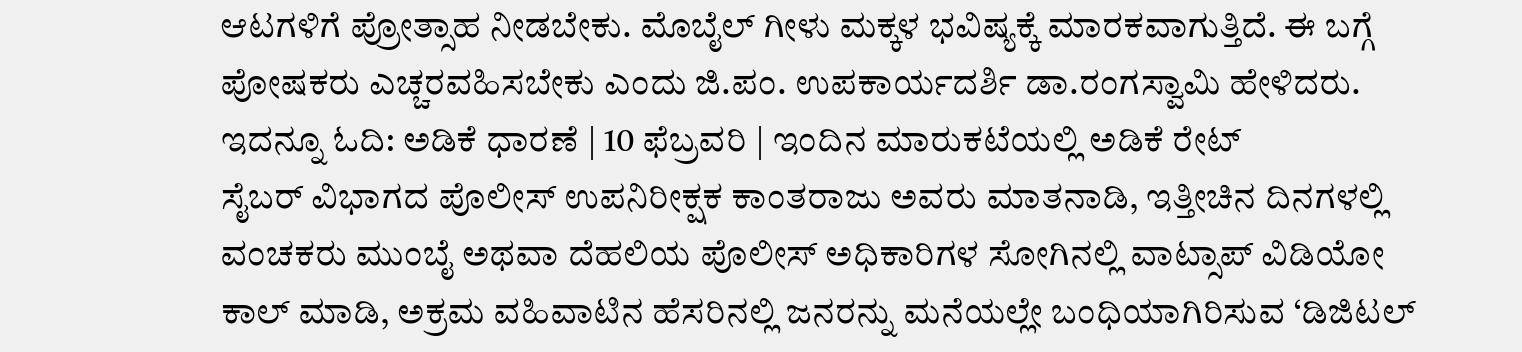ಆಟಗಳಿಗೆ ಪ್ರೋತ್ಸಾಹ ನೀಡಬೇಕು. ಮೊಬೈಲ್ ಗೀಳು ಮಕ್ಕಳ ಭವಿಷ್ಯಕ್ಕೆ ಮಾರಕವಾಗುತ್ತಿದೆ. ಈ ಬಗ್ಗೆ ಪೋಷಕರು ಎಚ್ಚರವಹಿಸಬೇಕು ಎಂದು ಜಿ.ಪಂ. ಉಪಕಾರ್ಯದರ್ಶಿ ಡಾ.ರಂಗಸ್ವಾಮಿ ಹೇಳಿದರು.
ಇದನ್ನೂ ಓದಿ: ಅಡಿಕೆ ಧಾರಣೆ | 10 ಫೆಬ್ರವರಿ | ಇಂದಿನ ಮಾರುಕಟೆಯಲ್ಲಿ ಅಡಿಕೆ ರೇಟ್
ಸೈಬರ್ ವಿಭಾಗದ ಪೊಲೀಸ್ ಉಪನಿರೀಕ್ಷಕ ಕಾಂತರಾಜು ಅವರು ಮಾತನಾಡಿ, ಇತ್ತೀಚಿನ ದಿನಗಳಲ್ಲಿ ವಂಚಕರು ಮುಂಬೈ ಅಥವಾ ದೆಹಲಿಯ ಪೊಲೀಸ್ ಅಧಿಕಾರಿಗಳ ಸೋಗಿನಲ್ಲಿ ವಾಟ್ಸಾಪ್ ವಿಡಿಯೋ ಕಾಲ್ ಮಾಡಿ, ಅಕ್ರಮ ವಹಿವಾಟಿನ ಹೆಸರಿನಲ್ಲಿ ಜನರನ್ನು ಮನೆಯಲ್ಲೇ ಬಂಧಿಯಾಗಿರಿಸುವ ‘ಡಿಜಿಟಲ್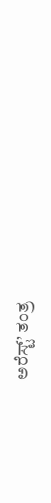ಅರೆಸ್ಟ್’ ತಂತ್ರ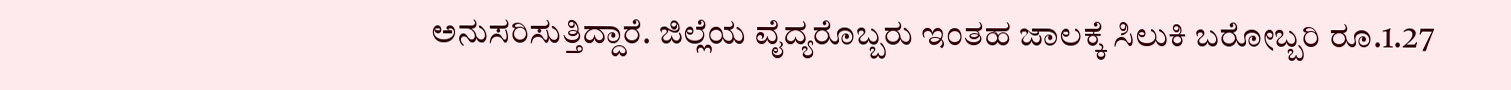ಅನುಸರಿಸುತ್ತಿದ್ದಾರೆ. ಜಿಲ್ಲೆಯ ವೈದ್ಯರೊಬ್ಬರು ಇಂತಹ ಜಾಲಕ್ಕೆ ಸಿಲುಕಿ ಬರೋಬ್ಬರಿ ರೂ.1.27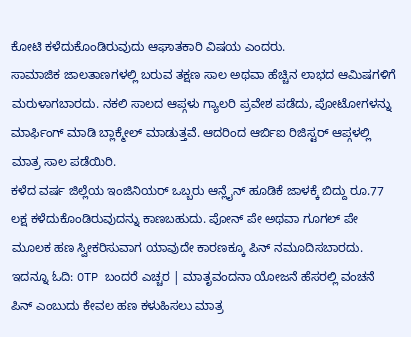ಕೋಟಿ ಕಳೆದುಕೊಂಡಿರುವುದು ಆಘಾತಕಾರಿ ವಿಷಯ ಎಂದರು.
ಸಾಮಾಜಿಕ ಜಾಲತಾಣಗಳಲ್ಲಿ ಬರುವ ತಕ್ಷಣ ಸಾಲ ಅಥವಾ ಹೆಚ್ಚಿನ ಲಾಭದ ಆಮಿಷಗಳಿಗೆ ಮರುಳಾಗಬಾರದು. ನಕಲಿ ಸಾಲದ ಆಪ್ಗಳು ಗ್ಯಾಲರಿ ಪ್ರವೇಶ ಪಡೆದು, ಪೋಟೋಗಳನ್ನು ಮಾರ್ಫಿಂಗ್ ಮಾಡಿ ಬ್ಲಾಕ್ಮೇಲ್ ಮಾಡುತ್ತವೆ. ಆದರಿಂದ ಆರ್ಬಿಐ ರಿಜಿಸ್ಟರ್ ಆಪ್ಗಳಲ್ಲಿ ಮಾತ್ರ ಸಾಲ ಪಡೆಯಿರಿ.
ಕಳೆದ ವರ್ಷ ಜಿಲ್ಲೆಯ ಇಂಜಿನಿಯರ್ ಒಬ್ಬರು ಆನ್ಲೈನ್ ಹೂಡಿಕೆ ಜಾಳಕ್ಕೆ ಬಿದ್ದು ರೂ.77 ಲಕ್ಷ ಕಳೆದುಕೊಂಡಿರುವುದನ್ನು ಕಾಣಬಹುದು. ಪೋನ್ ಪೇ ಅಥವಾ ಗೂಗಲ್ ಪೇ ಮೂಲಕ ಹಣ ಸ್ವೀಕರಿಸುವಾಗ ಯಾವುದೇ ಕಾರಣಕ್ಕೂ ಪಿನ್ ನಮೂದಿಸಬಾರದು.
ಇದನ್ನೂ ಓದಿ: OTP ಬಂದರೆ ಎಚ್ಚರ | ಮಾತೃವಂದನಾ ಯೋಜನೆ ಹೆಸರಲ್ಲಿ ವಂಚನೆ
ಪಿನ್ ಎಂಬುದು ಕೇವಲ ಹಣ ಕಳುಹಿಸಲು ಮಾತ್ರ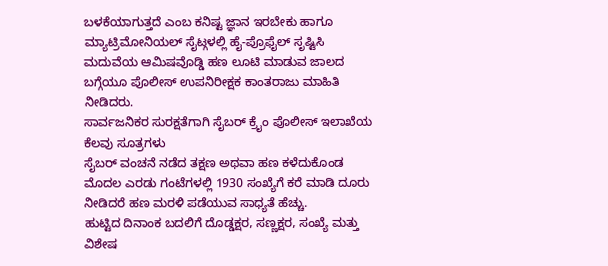ಬಳಕೆಯಾಗುತ್ತದೆ ಎಂಬ ಕನಿಷ್ಟ ಜ್ಞಾನ ಇರಬೇಕು ಹಾಗೂ ಮ್ಯಾಟ್ರಿಮೋನಿಯಲ್ ಸೈಟ್ಗಳಲ್ಲಿ ಹೈ-ಪ್ರೊಫೈಲ್ ಸೃಷ್ಟಿಸಿ ಮದುವೆಯ ಆಮಿಷವೊಡ್ಡಿ ಹಣ ಲೂಟಿ ಮಾಡುವ ಜಾಲದ ಬಗ್ಗೆಯೂ ಪೊಲೀಸ್ ಉಪನಿರೀಕ್ಷಕ ಕಾಂತರಾಜು ಮಾಹಿತಿ ನೀಡಿದರು.
ಸಾರ್ವಜನಿಕರ ಸುರಕ್ಷತೆಗಾಗಿ ಸೈಬರ್ ಕ್ರೈಂ ಪೊಲೀಸ್ ಇಲಾಖೆಯ ಕೆಲವು ಸೂತ್ರಗಳು
ಸೈಬರ್ ವಂಚನೆ ನಡೆದ ತಕ್ಷಣ ಅಥವಾ ಹಣ ಕಳೆದುಕೊಂಡ ಮೊದಲ ಎರಡು ಗಂಟೆಗಳಲ್ಲಿ 1930 ಸಂಖ್ಯೆಗೆ ಕರೆ ಮಾಡಿ ದೂರು ನೀಡಿದರೆ ಹಣ ಮರಳಿ ಪಡೆಯುವ ಸಾಧ್ಯತೆ ಹೆಚ್ಚು.
ಹುಟ್ಟಿದ ದಿನಾಂಕ ಬದಲಿಗೆ ದೊಡ್ಡಕ್ಷರ, ಸಣ್ಣಕ್ಷರ, ಸಂಖ್ಯೆ ಮತ್ತು ವಿಶೇಷ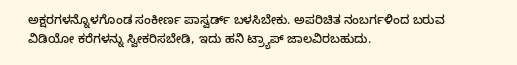ಅಕ್ಷರಗಳನ್ನೊಳಗೊಂಡ ಸಂಕೀರ್ಣ ಪಾಸ್ವರ್ಡ್ ಬಳಸಿಬೇಕು. ಅಪರಿಚಿತ ನಂಬರ್ಗಳಿಂದ ಬರುವ ವಿಡಿಯೋ ಕರೆಗಳನ್ನು ಸ್ವೀಕರಿಸಬೇಡಿ, ಇದು ಹನಿ ಟ್ರ್ಯಾಪ್ ಜಾಲವಿರಬಹುದು.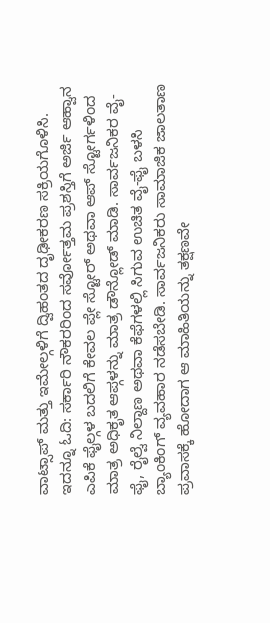ವಾಟ್ಸಾಪ್ ಮತ್ತು ಇಮೇಲ್ಗಳಿಗೆ ದ್ವಿಹಂತದ ದೃಢೀಕರಣ ಸಕ್ರಿಯಗೊಳಿಸಿ.
ಇದನ್ನೂ ಓದಿ: ಸರ್ಕಾರಿ ನೌಕರರಿಂದ ಸರ್ವೋತ್ತಮ ಪ್ರಶಸ್ತಿಗೆ ಅರ್ಜಿ ಆಹ್ವಾನ
ಎಪಿಕೆ ಫೈಲ್ಗಳ ಬದಲಿಗೆ ಕೇವಲ ಪ್ಲೇ ಸ್ಟೋರ್ ಅಥವಾ ಆಪ್ ಸ್ಟೋರ್ಗಳಿಂದ ಮಾತ್ರ ಅಧಿಕೃತ ಆಪ್ಗಳನ್ನು ಮಾತ್ರ ಡೌನ್ಲೋಡ್ ಮಾಡಿ. ಸಾರ್ವಜನಿಕರ ವೈ-ಫೈ, ರೈಲ್ವೆ ನಿಲ್ದಾಣ ಅಥವಾ ಕೆಫೆಗಳಲ್ಲಿ ಸಿಗುವ ಉಚಿತ ವೈ-ಫೈ ಬಳಸಿ ಬ್ಯಾಂಕಿಂಗ್ ವ್ಯವಹಾರ ನಡೆಸಬೇಡಿ. ಸಾರ್ವಜನಿಕರು ಸಾಮಾಜಿಕ ಜಾಲತಾಣ ಪ್ರವಾಸಕ್ಕೆ ಹೋದಾಗ ಆ ಮಾಹಿತಿಯನ್ನು ತಕ್ಷಣವೇ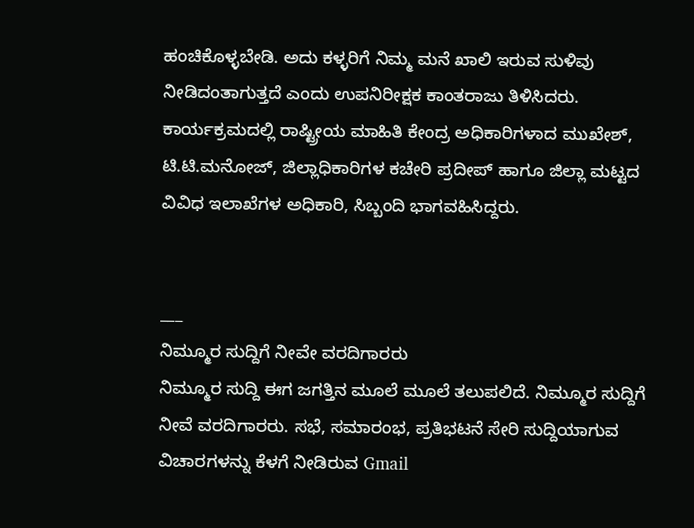ಹಂಚಿಕೊಳ್ಳಬೇಡಿ. ಅದು ಕಳ್ಳರಿಗೆ ನಿಮ್ಮ ಮನೆ ಖಾಲಿ ಇರುವ ಸುಳಿವು ನೀಡಿದಂತಾಗುತ್ತದೆ ಎಂದು ಉಪನಿರೀಕ್ಷಕ ಕಾಂತರಾಜು ತಿಳಿಸಿದರು.
ಕಾರ್ಯಕ್ರಮದಲ್ಲಿ ರಾಷ್ಟ್ರೀಯ ಮಾಹಿತಿ ಕೇಂದ್ರ ಅಧಿಕಾರಿಗಳಾದ ಮುಖೇಶ್, ಟಿ.ಟಿ.ಮನೋಜ್, ಜಿಲ್ಲಾಧಿಕಾರಿಗಳ ಕಚೇರಿ ಪ್ರದೀಪ್ ಹಾಗೂ ಜಿಲ್ಲಾ ಮಟ್ಟದ ವಿವಿಧ ಇಲಾಖೆಗಳ ಅಧಿಕಾರಿ, ಸಿಬ್ಬಂದಿ ಭಾಗವಹಿಸಿದ್ದರು.


___
ನಿಮ್ಮೂರ ಸುದ್ದಿಗೆ ನೀವೇ ವರದಿಗಾರರು
ನಿಮ್ಮೂರ ಸುದ್ದಿ ಈಗ ಜಗತ್ತಿನ ಮೂಲೆ ಮೂಲೆ ತಲುಪಲಿದೆ. ನಿಮ್ಮೂರ ಸುದ್ದಿಗೆ ನೀವೆ ವರದಿಗಾರರು. ಸಭೆ, ಸಮಾರಂಭ, ಪ್ರತಿಭಟನೆ ಸೇರಿ ಸುದ್ದಿಯಾಗುವ ವಿಚಾರಗಳನ್ನು ಕೆಳಗೆ ನೀಡಿರುವ Gmail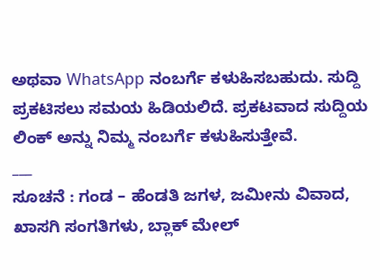ಅಥವಾ WhatsApp ನಂಬರ್ಗೆ ಕಳುಹಿಸಬಹುದು. ಸುದ್ದಿ ಪ್ರಕಟಿಸಲು ಸಮಯ ಹಿಡಿಯಲಿದೆ. ಪ್ರಕಟವಾದ ಸುದ್ದಿಯ ಲಿಂಕ್ ಅನ್ನು ನಿಮ್ಮ ನಂಬರ್ಗೆ ಕಳುಹಿಸುತ್ತೇವೆ.
___
ಸೂಚನೆ : ಗಂಡ – ಹೆಂಡತಿ ಜಗಳ, ಜಮೀನು ವಿವಾದ, ಖಾಸಗಿ ಸಂಗತಿಗಳು, ಬ್ಲಾಕ್ ಮೇಲ್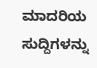ಮಾದರಿಯ ಸುದ್ದಿಗಳನ್ನು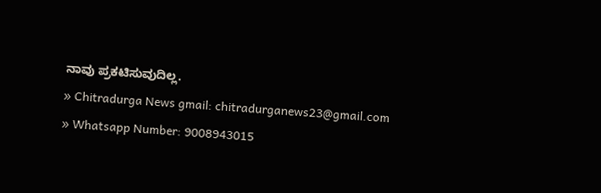ನಾವು ಪ್ರಕಟಿಸುವುದಿಲ್ಲ.
» Chitradurga News gmail: chitradurganews23@gmail.com
» Whatsapp Number: 9008943015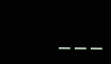___